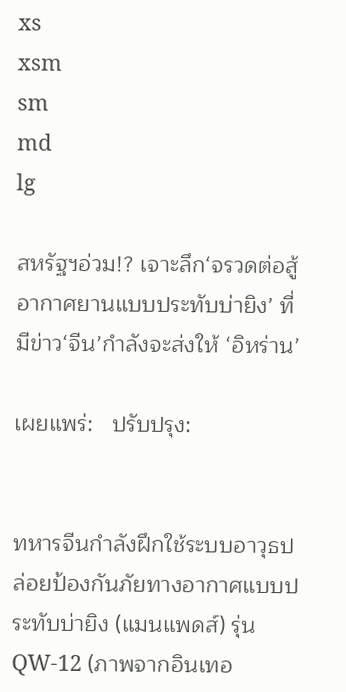xs
xsm
sm
md
lg

สหรัฐฯอ่วม!? เจาะลึก‘จรวดต่อสู้อากาศยานแบบประทับบ่ายิง’ ที่มีข่าว‘จีน’กำลังจะส่งให้ ‘อิหร่าน’

เผยแพร่:   ปรับปรุง:


ทหารจีนกำลังฝึกใช้ระบบอาวุธปล่อยป้องกันภัยทางอากาศแบบประทับบ่ายิง (แมนแพดส์) รุ่น QW-12 (ภาพจากอินเทอ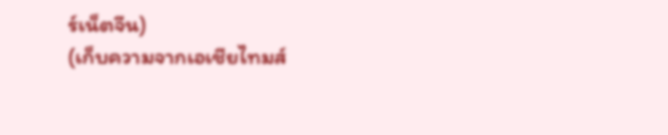ร์เน็ตจีน)
(เก็บความจากเอเชียไทมส์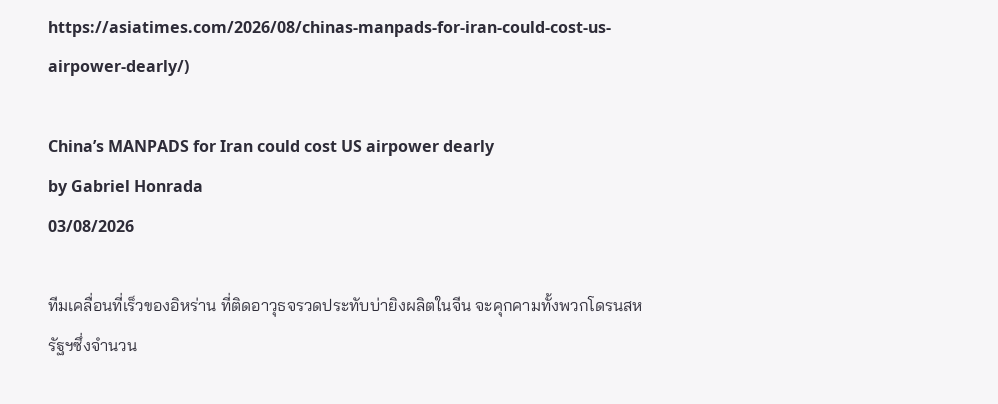https://asiatimes.com/2026/08/chinas-manpads-for-iran-could-cost-us-airpower-dearly/)

China’s MANPADS for Iran could cost US airpower dearly
by Gabriel Honrada
03/08/2026

ทีมเคลื่อนที่เร็วของอิหร่าน ที่ติดอาวุธจรวดประทับบ่ายิงผลิตในจีน จะคุกคามทั้งพวกโดรนสหรัฐฯซึ่งจำนวน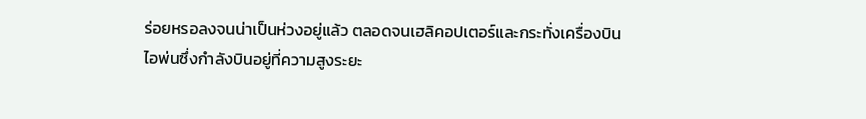ร่อยหรอลงจนน่าเป็นห่วงอยู่แล้ว ตลอดจนเฮลิคอปเตอร์และกระทั่งเครื่องบินไอพ่นซึ่งกำลังบินอยู่ที่ความสูงระยะ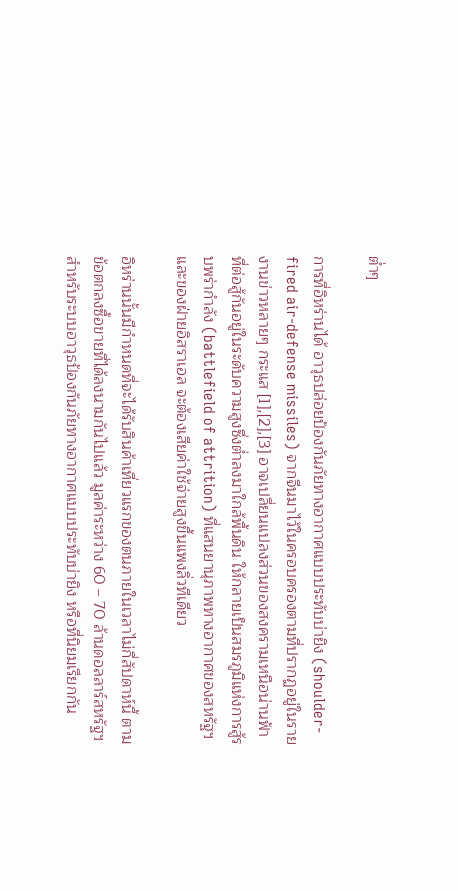ต่ำๆ

การที่อิหร่านได้ อาวุธปล่อยป้องกันภัยทางอากาศแบบประทับบ่ายิง (shoulder-fired air-defense missiles) จากจีนมาไว้ในครอบครองตามที่ปรากฏอยู่ในรายงานข่าวหลายๆ กระแส [1],[2],[3] อาจเปลี่ยนแปลงส่วนของสงครามเหนือน่านฟ้าที่ต่อสู้กันอยู่ในระดับความสูงซึ่งต่ำลงมาใกล้พื้นดิน ให้กลายเป็นสมรภูมิแห่งการสู้รบพร่ากำลัง (battlefield of attrition) ที่แสนยานุภาพทางอากาศของสหรัฐฯและของฝ่ายอิสราเอล จะต้องเสียค่าใช้จ่ายสูงขึ้นแพงลิ่วทีเดียว

อิหร่านนั้นมีกำหนดที่จะได้รับสินค้าเที่ยวแรกของตนภายในเวลาไม่กี่สัปดาห์นี้ ตามข้อตกลงซื้อขายที่ได้ลงนามกันไปแล้ว มูลค่าระหว่าง 60 – 70 ล้านดอลลาร์สหรัฐฯ สำหรับระบบอาวุธป้องกันภัยทางอากาศแบบประทับบ่ายิง หรือที่นิยมเรียกกัน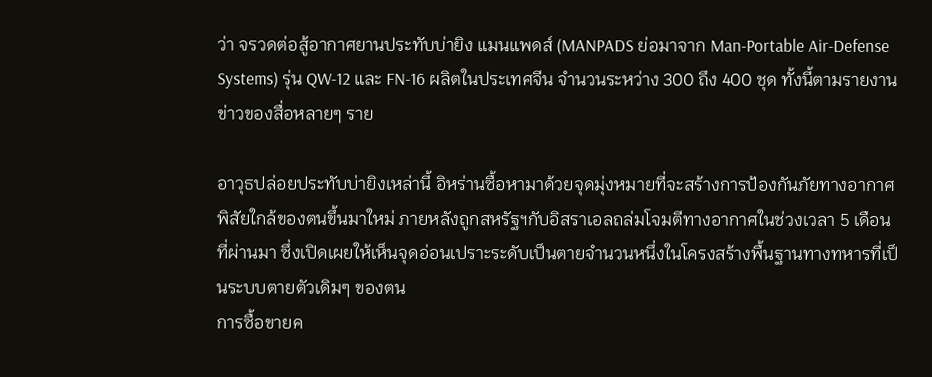ว่า จรวดต่อสู้อากาศยานประทับบ่ายิง แมนแพดส์ (MANPADS ย่อมาจาก Man-Portable Air-Defense Systems) รุ่น QW-12 และ FN-16 ผลิตในประเทศจีน จำนวนระหว่าง 300 ถึง 400 ชุด ทั้งนี้ตามรายงานข่าวของสื่อหลายๆ ราย

อาวุธปล่อยประทับบ่ายิงเหล่านี้ อิหร่านซื้อหามาด้วยจุดมุ่งหมายที่จะสร้างการป้องกันภัยทางอากาศพิสัยใกล้ของตนขึ้นมาใหม่ ภายหลังถูกสหรัฐฯกับอิสราเอลถล่มโจมตีทางอากาศในช่วงเวลา 5 เดือนที่ผ่านมา ซึ่งเปิดเผยให้เห็นจุดอ่อนเปราะระดับเป็นตายจำนวนหนึ่งในโครงสร้างพื้นฐานทางทหารที่เป็นระบบตายตัวเดิมๆ ของตน
การซื้อขายค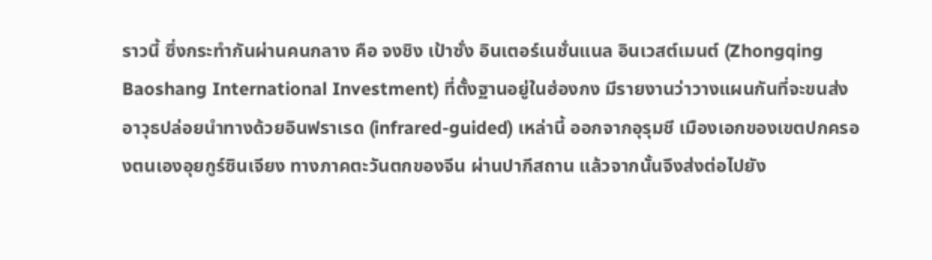ราวนี้ ซึ่งกระทำกันผ่านคนกลาง คือ จงชิง เป้าซั่ง อินเตอร์เนชั่นแนล อินเวสต์เมนต์ (Zhongqing Baoshang International Investment) ที่ตั้งฐานอยู่ในฮ่องกง มีรายงานว่าวางแผนกันที่จะขนส่งอาวุธปล่อยนำทางด้วยอินฟราเรด (infrared-guided) เหล่านี้ ออกจากอุรุมชี เมืองเอกของเขตปกครองตนเองอุยกูร์ซินเจียง ทางภาคตะวันตกของจีน ผ่านปากีสถาน แล้วจากนั้นจึงส่งต่อไปยัง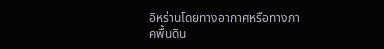อิหร่านโดยทางอากาศหรือทางภาคพื้นดิน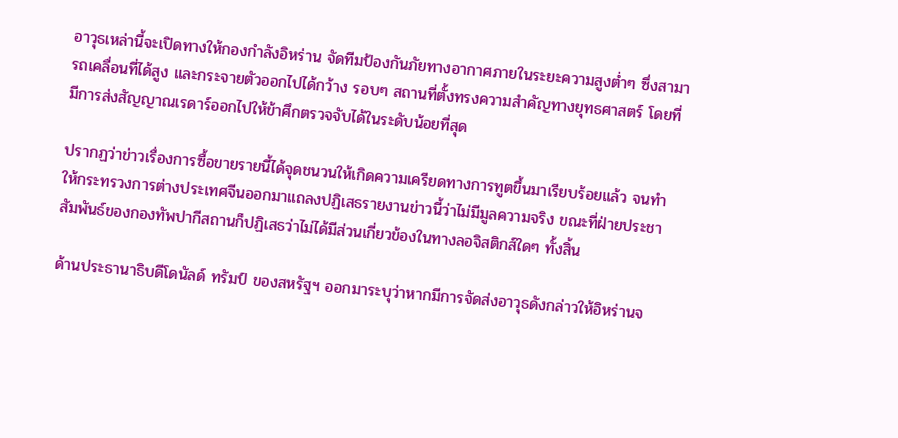อาวุธเหล่านี้จะเปิดทางให้กองกำลังอิหร่าน จัดทีมป้องกันภัยทางอากาศภายในระยะความสูงต่ำๆ ซึ่งสามารถเคลื่อนที่ได้สูง และกระจายตัวออกไปได้กว้าง รอบๆ สถานที่ตั้งทรงความสำคัญทางยุทธศาสตร์ โดยที่มีการส่งสัญญาณเรดาร์ออกไปให้ข้าศึกตรวจจับได้ในระดับน้อยที่สุด

ปรากฏว่าข่าวเรื่องการซื้อขายรายนี้ได้จุดชนวนให้เกิดความเครียดทางการทูตขึ้นมาเรียบร้อยแล้ว จนทำให้กระทรวงการต่างประเทศจีนออกมาแถลงปฏิเสธรายงานข่าวนี้ว่าไม่มีมูลความจริง ขณะที่ฝ่ายประชาสัมพันธ์ของกองทัพปากีสถานก็ปฏิเสธว่าไม่ได้มีส่วนเกี่ยวข้องในทางลอจิสติกส์ใดๆ ทั้งสิ้น

ด้านประธานาธิบดีโดนัลด์ ทรัมป์ ของสหรัฐฯ ออกมาระบุว่าหากมีการจัดส่งอาวุธดังกล่าวให้อิหร่านจ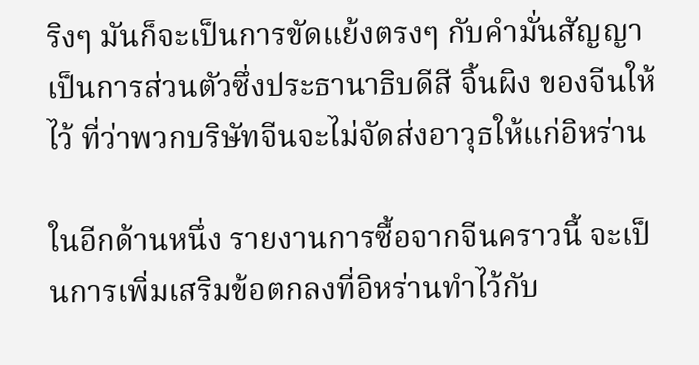ริงๆ มันก็จะเป็นการขัดแย้งตรงๆ กับคำมั่นสัญญาเป็นการส่วนตัวซึ่งประธานาธิบดีสี จิ้นผิง ของจีนให้ไว้ ที่ว่าพวกบริษัทจีนจะไม่จัดส่งอาวุธให้แก่อิหร่าน

ในอีกด้านหนึ่ง รายงานการซื้อจากจีนคราวนี้ จะเป็นการเพิ่มเสริมข้อตกลงที่อิหร่านทำไว้กับ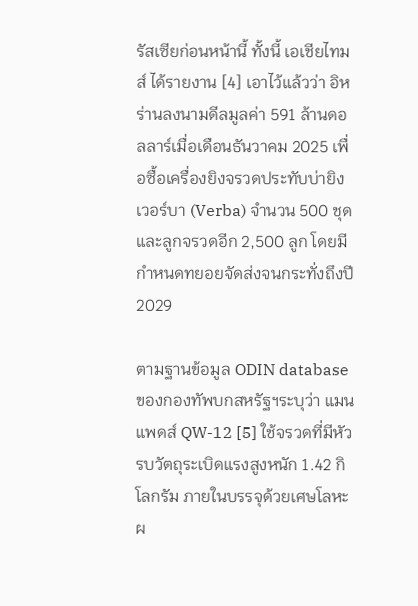รัสเซียก่อนหน้านี้ ทั้งนี้ เอเชียไทมส์ ได้รายงาน [4] เอาไว้แล้วว่า อิหร่านลงนามดีลมูลค่า 591 ล้านดอลลาร์เมื่อเดือนธันวาคม 2025 เพื่อซื้อเครื่องยิงจรวดประทับบ่ายิง เวอร์บา (Verba) จำนวน 500 ชุด และลูกจรวดอีก 2,500 ลูก โดยมีกำหนดทยอยจัดส่งจนกระทั่งถึงปี 2029

ตามฐานข้อมูล ODIN database ของกองทัพบกสหรัฐฯระบุว่า แมนแพดส์ QW-12 [5] ใช้จรวดที่มีหัวรบวัตถุระเบิดแรงสูงหนัก 1.42 กิโลกรัม ภายในบรรจุด้วยเศษโลหะผ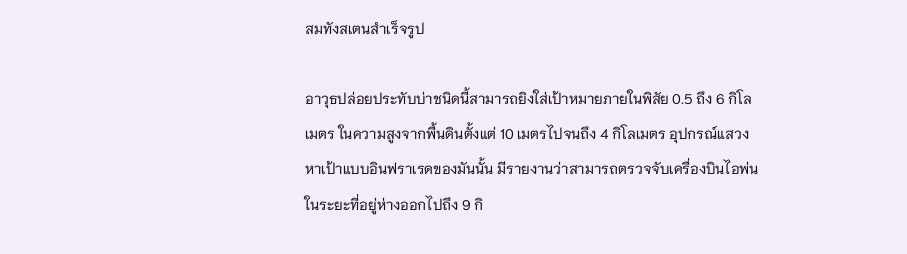สมทังสเตนสำเร็จรูป

อาวุธปล่อยประทับบ่าชนิดนี้สามารถยิงใส่เป้าหมายภายในพิสัย 0.5 ถึง 6 กิโลเมตร ในความสูงจากพื้นดินตั้งแต่ 10 เมตรไปจนถึง 4 กิโลเมตร อุปกรณ์แสวงหาเป้าแบบอินฟราเรดของมันนั้น มีรายงานว่าสามารถตรวจจับเครื่องบินไอพ่นในระยะที่อยู่ห่างออกไปถึง 9 กิ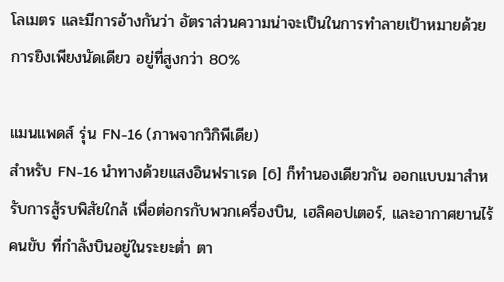โลเมตร และมีการอ้างกันว่า อัตราส่วนความน่าจะเป็นในการทำลายเป้าหมายด้วยการยิงเพียงนัดเดียว อยู่ที่สูงกว่า 80%

แมนแพดส์ รุ่น FN-16 (ภาพจากวิกิพีเดีย)
สำหรับ FN-16 นำทางด้วยแสงอินฟราเรด [6] ก็ทำนองเดียวกัน ออกแบบมาสำหรับการสู้รบพิสัยใกล้ เพื่อต่อกรกับพวกเครื่องบิน, เฮลิคอปเตอร์, และอากาศยานไร้คนขับ ที่กำลังบินอยู่ในระยะต่ำ ตา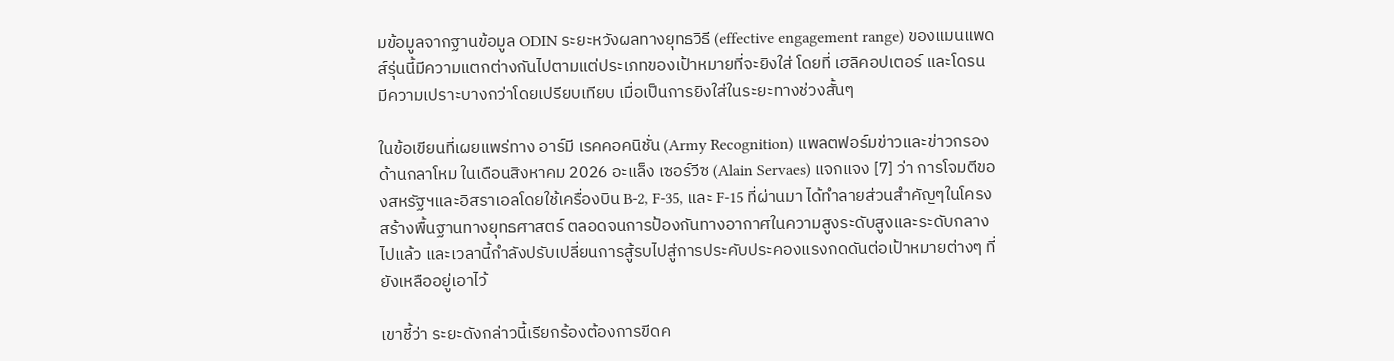มข้อมูลจากฐานข้อมูล ODIN ระยะหวังผลทางยุทธวิธี (effective engagement range) ของแมนแพดส์รุ่นนี้มีความแตกต่างกันไปตามแต่ประเภทของเป้าหมายที่จะยิงใส่ โดยที่ เฮลิคอปเตอร์ และโดรน มีความเปราะบางกว่าโดยเปรียบเทียบ เมื่อเป็นการยิงใส่ในระยะทางช่วงสั้นๆ

ในข้อเขียนที่เผยแพร่ทาง อาร์มี เรคคอคนิชั่น (Army Recognition) แพลตฟอร์มข่าวและข่าวกรองด้านกลาโหม ในเดือนสิงหาคม 2026 อะแล็ง เซอร์วีซ (Alain Servaes) แจกแจง [7] ว่า การโจมตีของสหรัฐฯและอิสราเอลโดยใช้เครื่องบิน B-2, F-35, และ F-15 ที่ผ่านมา ได้ทำลายส่วนสำคัญๆในโครงสร้างพื้นฐานทางยุทธศาสตร์ ตลอดจนการป้องกันทางอากาศในความสูงระดับสูงและระดับกลางไปแล้ว และเวลานี้กำลังปรับเปลี่ยนการสู้รบไปสู่การประคับประคองแรงกดดันต่อเป้าหมายต่างๆ ที่ยังเหลืออยู่เอาไว้

เขาชี้ว่า ระยะดังกล่าวนี้เรียกร้องต้องการขีดค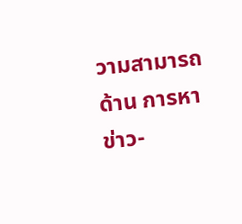วามสามารถด้าน การหาข่าว-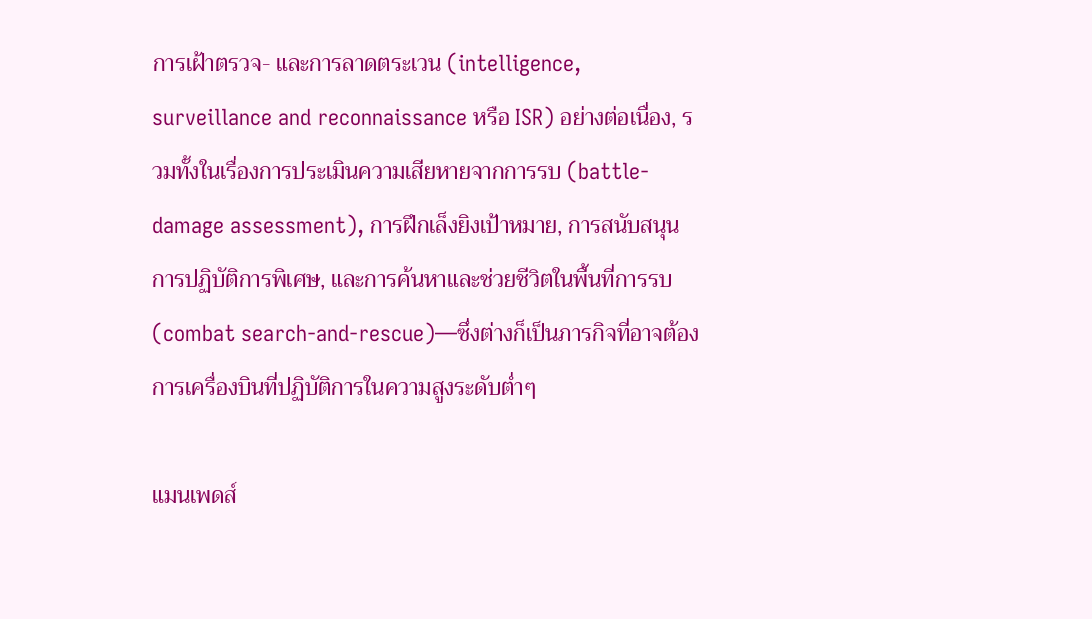การเฝ้าตรวจ- และการลาดตระเวน (intelligence, surveillance and reconnaissance หรือ ISR) อย่างต่อเนื่อง, รวมทั้งในเรื่องการประเมินความเสียหายจากการรบ (battle-damage assessment), การฝึกเล็งยิงเป้าหมาย, การสนับสนุนการปฏิบัติการพิเศษ, และการค้นหาและช่วยชีวิตในพื้นที่การรบ (combat search-and-rescue)—ซึ่งต่างก็เป็นภารกิจที่อาจต้องการเครื่องบินที่ปฏิบัติการในความสูงระดับต่ำๆ

แมนเพดส์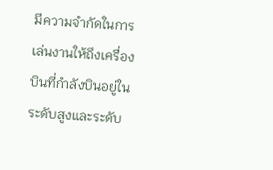มีความจำกัดในการเล่นงานให้ถึงเครื่องบินที่กำลังบินอยู่ในระดับสูงและระดับ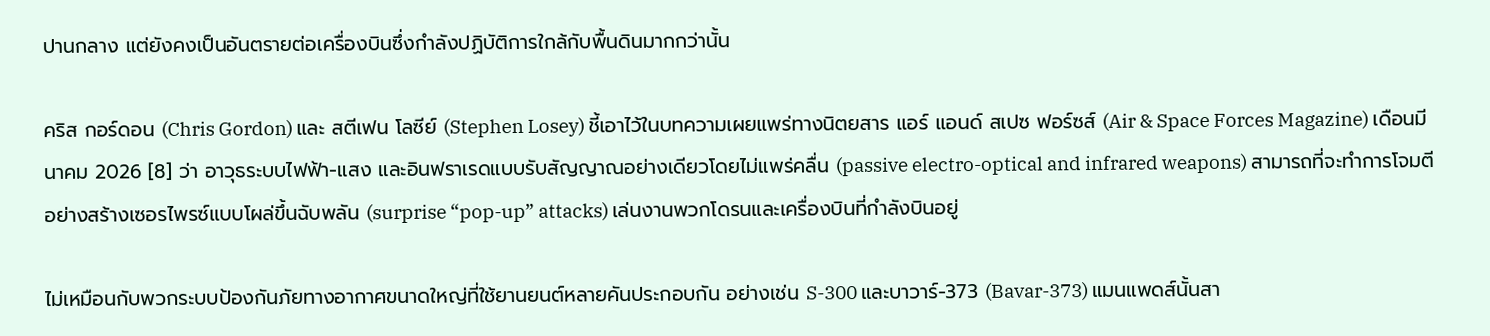ปานกลาง แต่ยังคงเป็นอันตรายต่อเครื่องบินซึ่งกำลังปฏิบัติการใกล้กับพื้นดินมากกว่านั้น

คริส กอร์ดอน (Chris Gordon) และ สตีเฟน โลซีย์ (Stephen Losey) ชี้เอาไว้ในบทความเผยแพร่ทางนิตยสาร แอร์ แอนด์ สเปซ ฟอร์ซส์ (Air & Space Forces Magazine) เดือนมีนาคม 2026 [8] ว่า อาวุธระบบไฟฟ้า-แสง และอินฟราเรดแบบรับสัญญาณอย่างเดียวโดยไม่แพร่คลื่น (passive electro-optical and infrared weapons) สามารถที่จะทำการโจมตีอย่างสร้างเซอรไพรซ์แบบโผล่ขึ้นฉับพลัน (surprise “pop-up” attacks) เล่นงานพวกโดรนและเครื่องบินที่กำลังบินอยู่

ไม่เหมือนกับพวกระบบป้องกันภัยทางอากาศขนาดใหญ่ที่ใช้ยานยนต์หลายคันประกอบกัน อย่างเช่น S-300 และบาวาร์-373 (Bavar-373) แมนแพดส์นั้นสา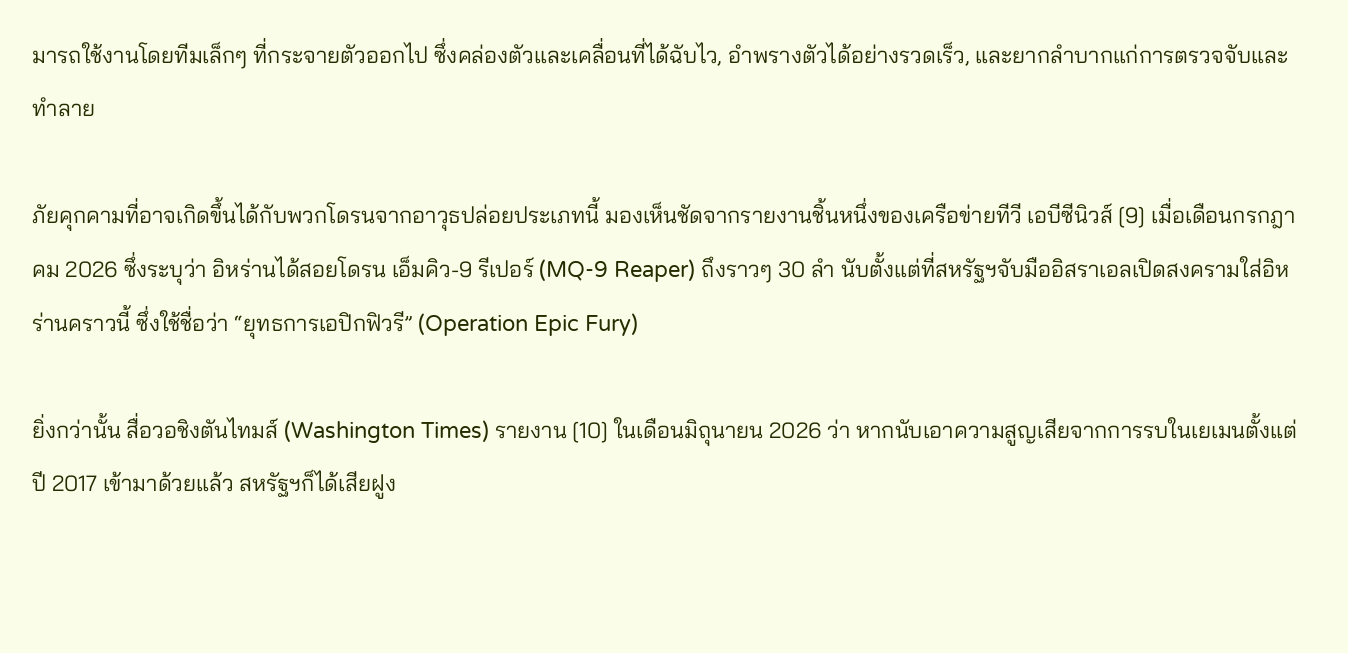มารถใช้งานโดยทีมเล็กๆ ที่กระจายตัวออกไป ซึ่งคล่องตัวและเคลื่อนที่ได้ฉับไว, อำพรางตัวได้อย่างรวดเร็ว, และยากลำบากแก่การตรวจจับและทำลาย

ภัยคุกคามที่อาจเกิดขึ้นได้กับพวกโดรนจากอาวุธปล่อยประเภทนี้ มองเห็นชัดจากรายงานชิ้นหนึ่งของเครือข่ายทีวี เอบีซีนิวส์ [9] เมื่อเดือนกรกฎาคม 2026 ซึ่งระบุว่า อิหร่านได้สอยโดรน เอ็มคิว-9 รีเปอร์ (MQ-9 Reaper) ถึงราวๆ 30 ลำ นับตั้งแต่ที่สหรัฐฯจับมืออิสราเอลเปิดสงครามใส่อิหร่านคราวนี้ ซึ่งใช้ชื่อว่า “ยุทธการเอปิกฟิวรี” (Operation Epic Fury)

ยิ่งกว่านั้น สื่อวอชิงตันไทมส์ (Washington Times) รายงาน [10] ในเดือนมิถุนายน 2026 ว่า หากนับเอาความสูญเสียจากการรบในเยเมนตั้งแต่ปี 2017 เข้ามาด้วยแล้ว สหรัฐฯก็ได้เสียฝูง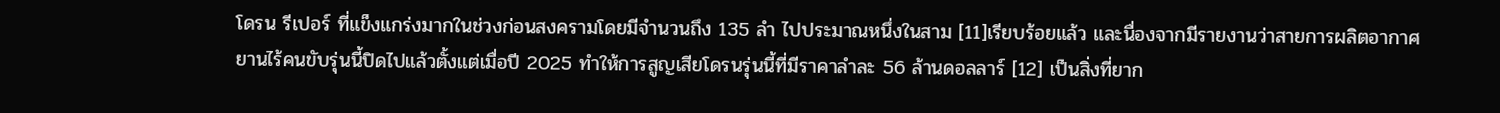โดรน รีเปอร์ ที่แข็งแกร่งมากในช่วงก่อนสงครามโดยมีจำนวนถึง 135 ลำ ไปประมาณหนึ่งในสาม [11]เรียบร้อยแล้ว และนื่องจากมีรายงานว่าสายการผลิตอากาศยานไร้คนขับรุ่นนี้ปิดไปแล้วตั้งแต่เมื่อปี 2025 ทำให้การสูญเสียโดรนรุ่นนี้ที่มีราคาลำละ 56 ล้านดอลลาร์ [12] เป็นสิ่งที่ยาก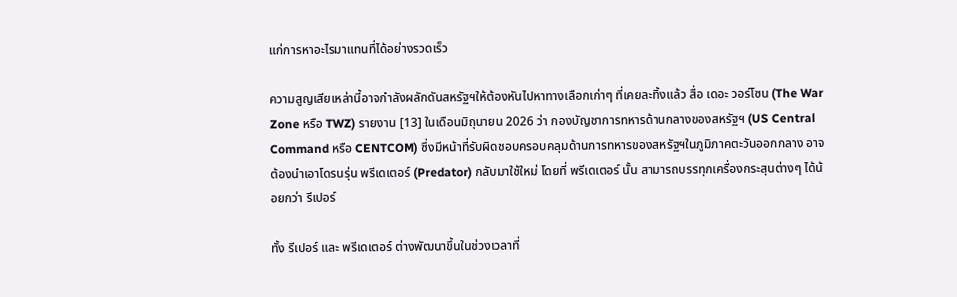แก่การหาอะไรมาแทนที่ได้อย่างรวดเร็ว

ความสูญเสียเหล่านี้อาจกำลังผลักดันสหรัฐฯให้ต้องหันไปหาทางเลือกเก่าๆ ที่เคยละทิ้งแล้ว สื่อ เดอะ วอร์โซน (The War Zone หรือ TWZ) รายงาน [13] ในเดือนมิถุนายน 2026 ว่า กองบัญชาการทหารด้านกลางของสหรัฐฯ (US Central Command หรือ CENTCOM) ซึ่งมีหน้าที่รับผิดชอบครอบคลุมด้านการทหารของสหรัฐฯในภูมิภาคตะวันออกกลาง อาจต้องนำเอาโดรนรุ่น พรีเดเตอร์ (Predator) กลับมาใช้ใหม่ โดยที่ พรีเดเตอร์ นั้น สามารถบรรทุกเครื่องกระสุนต่างๆ ได้น้อยกว่า รีเปอร์

ทั้ง รีเปอร์ และ พรีเดเตอร์ ต่างพัฒนาขึ้นในช่วงเวลาที่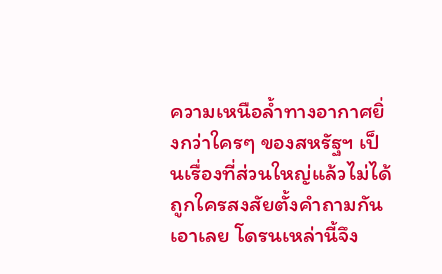ความเหนือล้ำทางอากาศยิ่งกว่าใครๆ ของสหรัฐฯ เป็นเรื่องที่ส่วนใหญ่แล้วไม่ได้ถูกใครสงสัยตั้งคำถามกันเอาเลย โดรนเหล่านี้จึง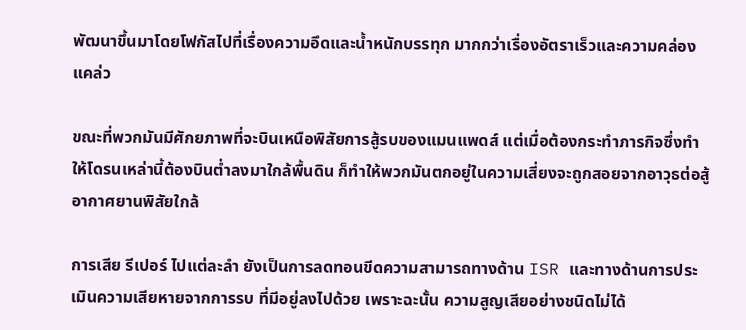พัฒนาขึ้นมาโดยโฟกัสไปที่เรื่องความอึดและน้ำหนักบรรทุก มากกว่าเรื่องอัตราเร็วและความคล่องแคล่ว

ขณะที่พวกมันมีศักยภาพที่จะบินเหนือพิสัยการสู้รบของแมนแพดส์ แต่เมื่อต้องกระทำภารกิจซึ่งทำให้โดรนเหล่านี้ต้องบินต่ำลงมาใกล้พื้นดิน ก็ทำให้พวกมันตกอยู่ในความเสี่ยงจะถูกสอยจากอาวุธต่อสู้อากาศยานพิสัยใกล้

การเสีย รีเปอร์ ไปแต่ละลำ ยังเป็นการลดทอนขีดความสามารถทางด้าน ISR และทางด้านการประเมินความเสียหายจากการรบ ที่มีอยู่ลงไปด้วย เพราะฉะนั้น ความสูญเสียอย่างชนิดไม่ได้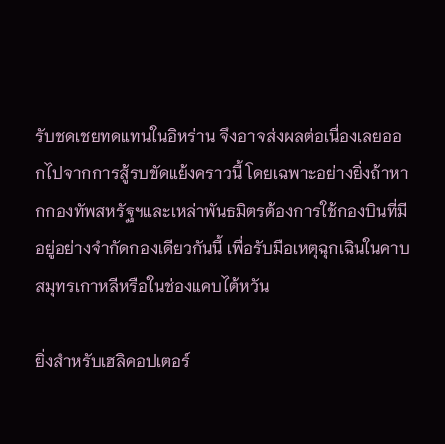รับชดเชยทดแทนในอิหร่าน จึงอาจส่งผลต่อเนื่องเลยออกไปจากการสู้รบขัดแย้งคราวนี้ โดยเฉพาะอย่างยิ่งถ้าหากกองทัพสหรัฐฯและเหล่าพันธมิตรต้องการใช้กองบินที่มีอยู่อย่างจำกัดกองเดียวกันนี้ เพื่อรับมือเหตุฉุกเฉินในคาบสมุทรเกาหลีหรือในช่องแคบไต้หวัน

ยิ่งสำหรับเฮลิคอปเตอร์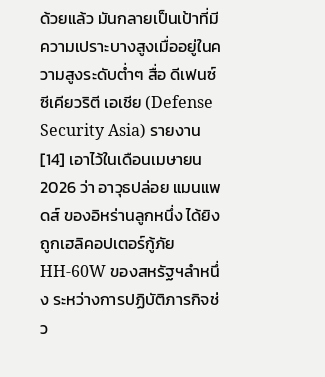ด้วยแล้ว มันกลายเป็นเป้าที่มีความเปราะบางสูงเมื่ออยู่ในความสูงระดับต่ำๆ สื่อ ดีเฟนซ์ ซีเคียวริตี เอเชีย (Defense Security Asia) รายงาน [14] เอาไว้ในเดือนเมษายน 2026 ว่า อาวุธปล่อย แมนแพดส์ ของอิหร่านลูกหนึ่ง ได้ยิงถูกเฮลิคอปเตอร์กู้ภัย HH-60W ของสหรัฐฯลำหนึ่ง ระหว่างการปฏิบัติภารกิจช่ว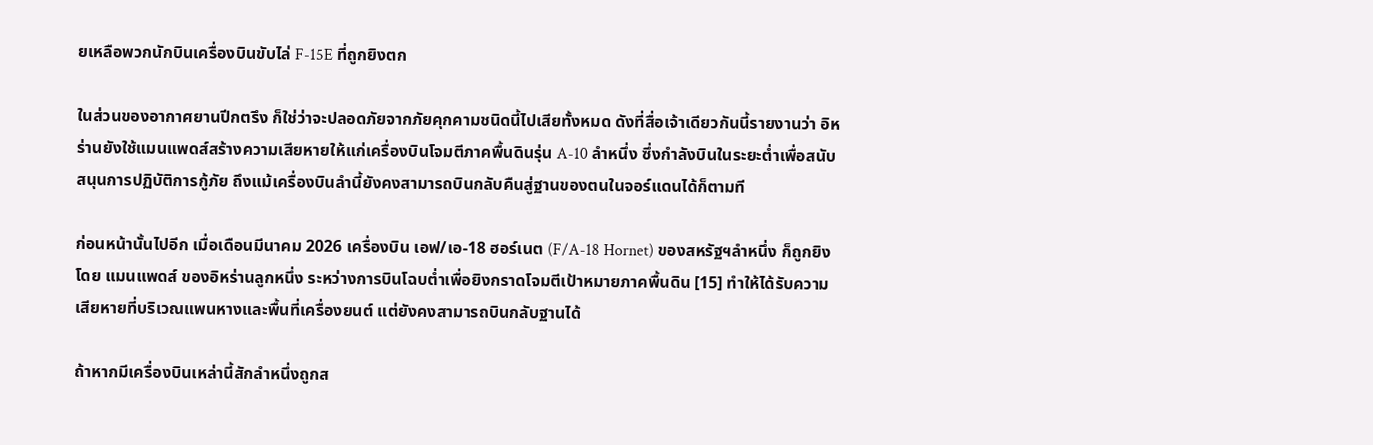ยเหลือพวกนักบินเครื่องบินขับไล่ F-15E ที่ถูกยิงตก

ในส่วนของอากาศยานปีกตรึง ก็ใช่ว่าจะปลอดภัยจากภัยคุกคามชนิดนี้ไปเสียทั้งหมด ดังที่สื่อเจ้าเดียวกันนี้รายงานว่า อิหร่านยังใช้แมนแพดส์สร้างความเสียหายให้แก่เครื่องบินโจมตีภาคพื้นดินรุ่น A-10 ลำหนึ่ง ซึ่งกำลังบินในระยะต่ำเพื่อสนับสนุนการปฏิบัติการกู้ภัย ถึงแม้เครื่องบินลำนี้ยังคงสามารถบินกลับคืนสู่ฐานของตนในจอร์แดนได้ก็ตามที

ก่อนหน้านั้นไปอีก เมื่อเดือนมีนาคม 2026 เครื่องบิน เอฟ/เอ-18 ฮอร์เนต (F/A-18 Hornet) ของสหรัฐฯลำหนึ่ง ก็ถูกยิงโดย แมนแพดส์ ของอิหร่านลูกหนึ่ง ระหว่างการบินโฉบต่ำเพื่อยิงกราดโจมตีเป้าหมายภาคพื้นดิน [15] ทำให้ได้รับความเสียหายที่บริเวณแพนหางและพื้นที่เครื่องยนต์ แต่ยังคงสามารถบินกลับฐานได้

ถ้าหากมีเครื่องบินเหล่านี้สักลำหนึ่งถูกส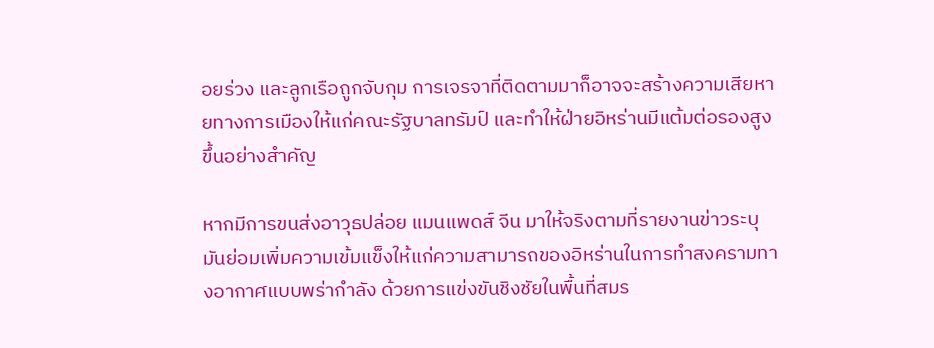อยร่วง และลูกเรือถูกจับกุม การเจรจาที่ติดตามมาก็อาจจะสร้างความเสียหายทางการเมืองให้แก่คณะรัฐบาลทรัมป์ และทำให้ฝ่ายอิหร่านมีแต้มต่อรองสูงขึ้นอย่างสำคัญ

หากมีการขนส่งอาวุธปล่อย แมนแพดส์ จีน มาให้จริงตามที่รายงานข่าวระบุ มันย่อมเพิ่มความเข้มแข็งให้แก่ความสามารถของอิหร่านในการทำสงครามทางอากาศแบบพร่ากำลัง ด้วยการแข่งขันชิงชัยในพื้นที่สมร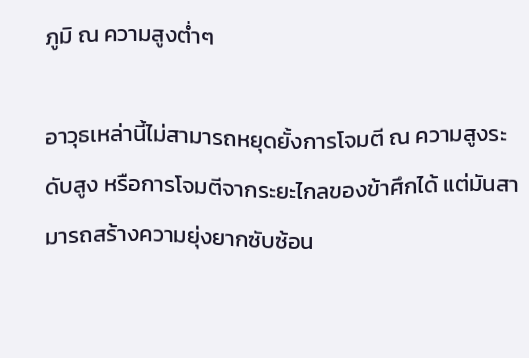ภูมิ ณ ความสูงต่ำๆ

อาวุธเหล่านี้ไม่สามารถหยุดยั้งการโจมตี ณ ความสูงระดับสูง หรือการโจมตีจากระยะไกลของข้าศึกได้ แต่มันสามารถสร้างความยุ่งยากซับซ้อน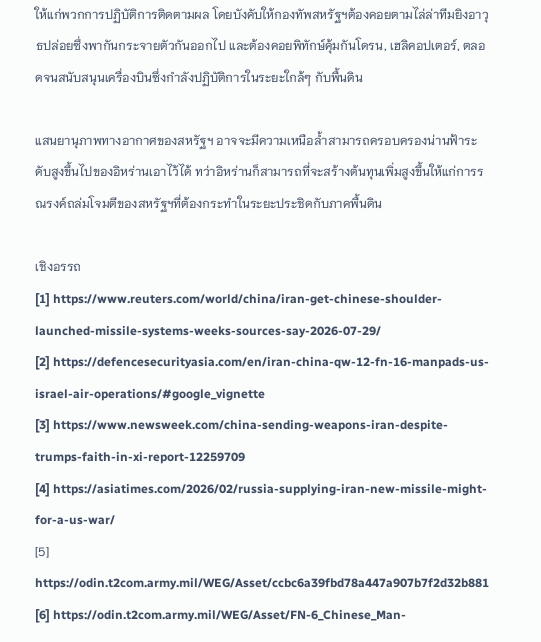ให้แก่พวกการปฏิบัติการติดตามผล โดยบังคับให้กองทัพสหรัฐฯต้องคอยตามไล่ล่าทีมยิงอาวุธปล่อยซึ่งพากันกระจายตัวกันออกไป และต้องคอยพิทักษ์คุ้มกันโดรน, เฮลิคอปเตอร์, ตลอดจนสนับสนุนเครื่องบินซึ่งกำลังปฏิบัติการในระยะใกล้ๆ กับพื้นดิน

แสนยานุภาพทางอากาศของสหรัฐฯ อาจจะมีความเหนือล้ำสามารถครอบครองน่านฟ้าระดับสูงขึ้นไปของอิหร่านเอาไว้ได้ ทว่าอิหร่านก็สามารถที่จะสร้างต้นทุนเพิ่มสูงขึ้นให้แก่การรณรงค์ถล่มโจมตีของสหรัฐฯที่ต้องกระทำในระยะประชิดกับภาคพื้นดิน

เชิงอรรถ
[1] https://www.reuters.com/world/china/iran-get-chinese-shoulder-launched-missile-systems-weeks-sources-say-2026-07-29/
[2] https://defencesecurityasia.com/en/iran-china-qw-12-fn-16-manpads-us-israel-air-operations/#google_vignette
[3] https://www.newsweek.com/china-sending-weapons-iran-despite-trumps-faith-in-xi-report-12259709
[4] https://asiatimes.com/2026/02/russia-supplying-iran-new-missile-might-for-a-us-war/
[5] https://odin.t2com.army.mil/WEG/Asset/ccbc6a39fbd78a447a907b7f2d32b881
[6] https://odin.t2com.army.mil/WEG/Asset/FN-6_Chinese_Man-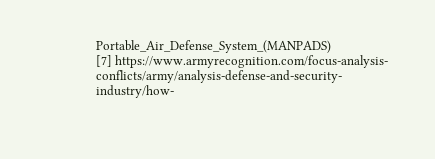Portable_Air_Defense_System_(MANPADS)
[7] https://www.armyrecognition.com/focus-analysis-conflicts/army/analysis-defense-and-security-industry/how-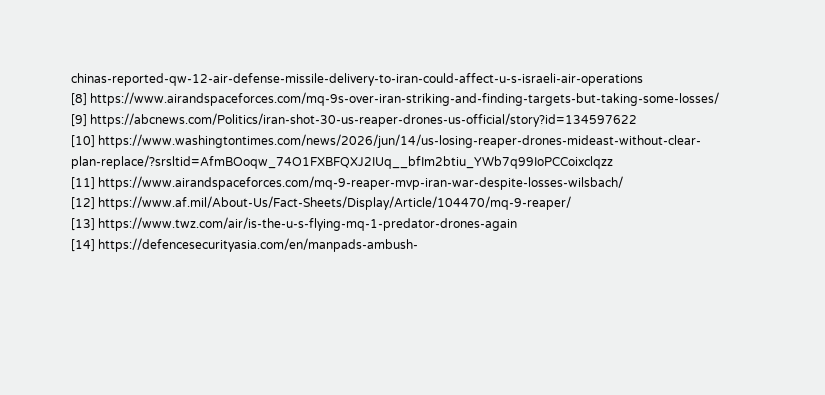chinas-reported-qw-12-air-defense-missile-delivery-to-iran-could-affect-u-s-israeli-air-operations
[8] https://www.airandspaceforces.com/mq-9s-over-iran-striking-and-finding-targets-but-taking-some-losses/
[9] https://abcnews.com/Politics/iran-shot-30-us-reaper-drones-us-official/story?id=134597622
[10] https://www.washingtontimes.com/news/2026/jun/14/us-losing-reaper-drones-mideast-without-clear-plan-replace/?srsltid=AfmBOoqw_74O1FXBFQXJ2IUq__bfIm2btiu_YWb7q99IoPCCoixclqzz
[11] https://www.airandspaceforces.com/mq-9-reaper-mvp-iran-war-despite-losses-wilsbach/
[12] https://www.af.mil/About-Us/Fact-Sheets/Display/Article/104470/mq-9-reaper/
[13] https://www.twz.com/air/is-the-u-s-flying-mq-1-predator-drones-again
[14] https://defencesecurityasia.com/en/manpads-ambush-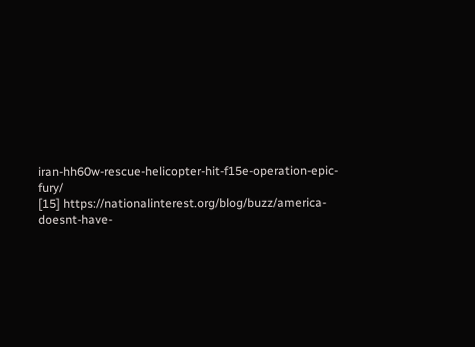iran-hh60w-rescue-helicopter-hit-f15e-operation-epic-fury/
[15] https://nationalinterest.org/blog/buzz/america-doesnt-have-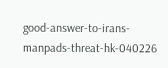good-answer-to-irans-manpads-threat-hk-040226